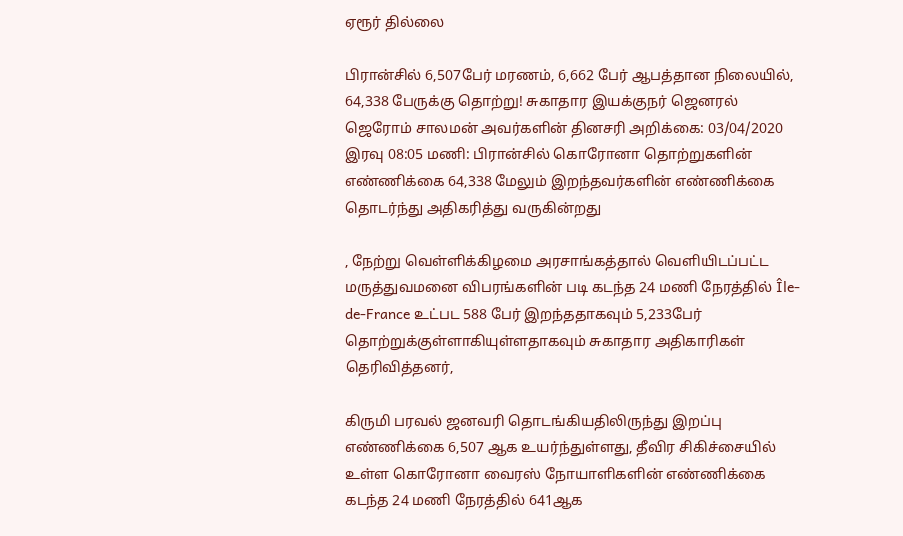ஏரூர் தில்லை

பிரான்சில் 6,507பேர் மரணம், 6,662 பேர் ஆபத்தான நிலையில், 64,338 பேருக்கு தொற்று! சுகாதார இயக்குநர் ஜெனரல் ஜெரோம் சாலமன் அவர்களின் தினசரி அறிக்கை: 03/04/2020 இரவு 08:05 மணி: பிரான்சில் கொரோனா தொற்றுகளின் எண்ணிக்கை 64,338 மேலும் இறந்தவர்களின் எண்ணிக்கை தொடர்ந்து அதிகரித்து வருகின்றது

, நேற்று வெள்ளிக்கிழமை அரசாங்கத்தால் வெளியிடப்பட்ட மருத்துவமனை விபரங்களின் படி கடந்த 24 மணி நேரத்தில் Île-de-France உட்பட 588 பேர் இறந்ததாகவும் 5,233பேர் தொற்றுக்குள்ளாகியுள்ளதாகவும் சுகாதார அதிகாரிகள் தெரிவித்தனர்,

கிருமி பரவல் ஜனவரி தொடங்கியதிலிருந்து இறப்பு எண்ணிக்கை 6,507 ஆக உயர்ந்துள்ளது, தீவிர சிகிச்சையில் உள்ள கொரோனா வைரஸ் நோயாளிகளின் எண்ணிக்கை கடந்த 24 மணி நேரத்தில் 641ஆக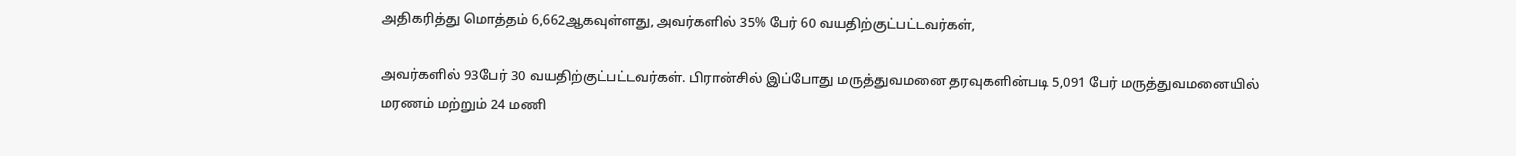அதிகரித்து மொத்தம் 6,662ஆகவுள்ளது, அவர்களில் 35% பேர் 60 வயதிற்குட்பட்டவர்கள்,

அவர்களில் 93பேர் 30 வயதிற்குட்பட்டவர்கள். பிரான்சில் இப்போது மருத்துவமனை தரவுகளின்படி 5,091 பேர் மருத்துவமனையில் மரணம் மற்றும் 24 மணி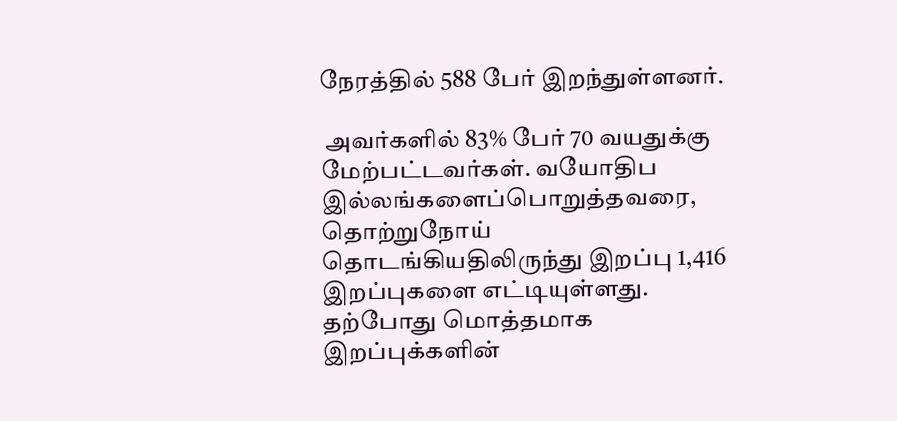நேரத்தில் 588 பேர் இறந்துள்ளனர்.

 அவர்களில் 83% பேர் 70 வயதுக்கு மேற்பட்டவர்கள். வயோதிப இல்லங்களைப்பொறுத்தவரை, தொற்றுநோய் தொடங்கியதிலிருந்து இறப்பு 1,416 இறப்புகளை எட்டியுள்ளது. தற்போது மொத்தமாக இறப்புக்களின்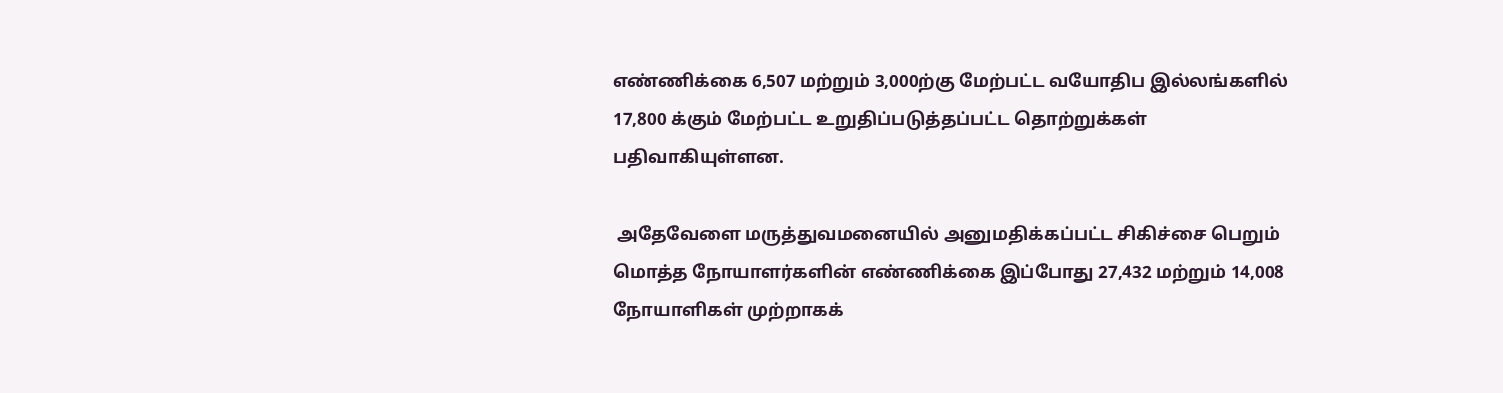எண்ணிக்கை 6,507 மற்றும் 3,000ற்கு மேற்பட்ட வயோதிப இல்லங்களில் 17,800 க்கும் மேற்பட்ட உறுதிப்படுத்தப்பட்ட தொற்றுக்கள் பதிவாகியுள்ளன.

 அதேவேளை மருத்துவமனையில் அனுமதிக்கப்பட்ட சிகிச்சை பெறும் மொத்த நோயாளர்களின் எண்ணிக்கை இப்போது 27,432 மற்றும் 14,008 நோயாளிகள் முற்றாகக்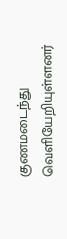குணமடைந்து வெளியேறியுள்ளனர்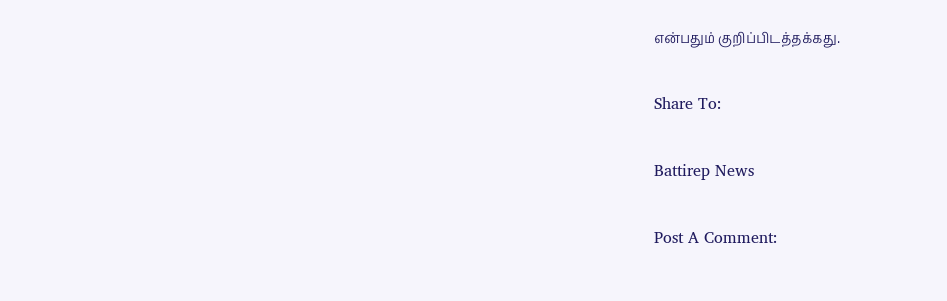என்பதும் குறிப்பிடத்தக்கது.

Share To:

Battirep News

Post A Comment: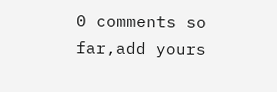0 comments so far,add yours